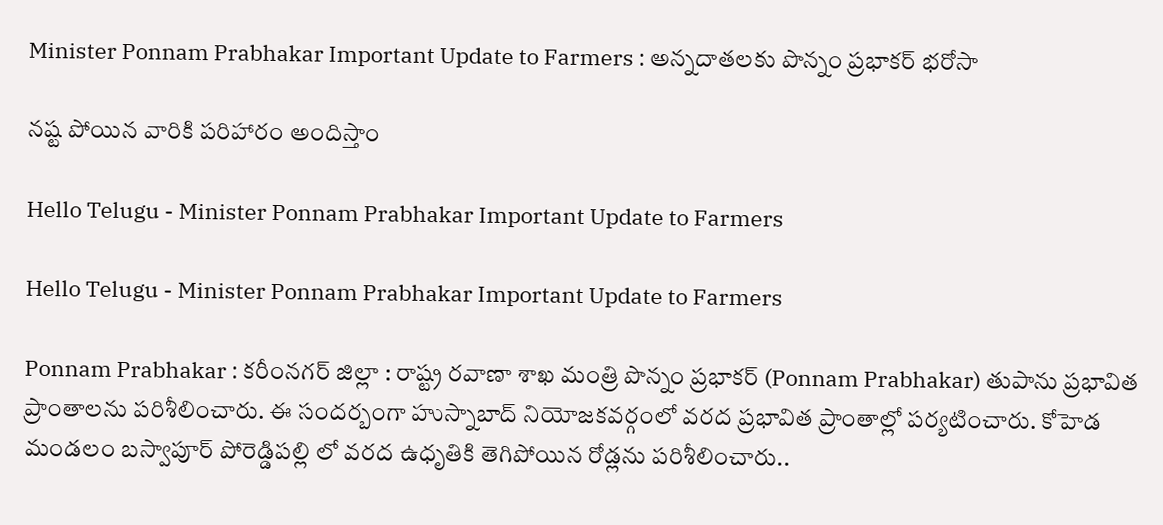Minister Ponnam Prabhakar Important Update to Farmers : అన్న‌దాత‌ల‌కు పొన్నం ప్ర‌భాక‌ర్ భ‌రోసా

న‌ష్ట పోయిన వారికి ప‌రిహారం అందిస్తాం

Hello Telugu - Minister Ponnam Prabhakar Important Update to Farmers

Hello Telugu - Minister Ponnam Prabhakar Important Update to Farmers

Ponnam Prabhakar : క‌రీంన‌గ‌ర్ జిల్లా : రాష్ట్ర ర‌వాణా శాఖ మంత్రి పొన్నం ప్ర‌భాక‌ర్ (Ponnam Prabhakar) తుపాను ప్రభావిత ప్రాంతాల‌ను ప‌రిశీలించారు. ఈ సంద‌ర్బంగా హుస్నాబాద్ నియోజకవర్గంలో వరద ప్రభావిత ప్రాంతాల్లో పర్యటించారు. కోహెడ మండలం బస్వాపూర్ పోరెడ్డిపల్లి లో వరద ఉధృతికి తెగిపోయిన రోడ్లను పరిశీలించారు..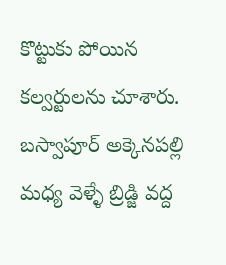కొట్టుకు పోయిన కల్వర్టులను చూశారు. బస్వాపూర్ అక్కెనపల్లి మధ్య వెళ్ళే బ్రిడ్జి వద్ద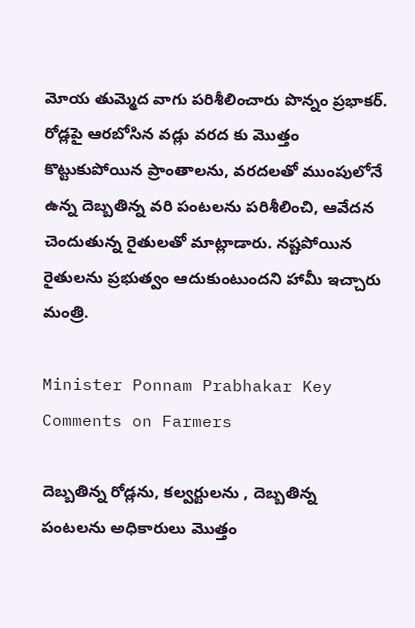మోయ తుమ్మెద వాగు పరిశీలించారు పొన్నం ప్ర‌భాక‌ర్. రోడ్లపై ఆరబోసిన వడ్లు వరద కు మొత్తం కొట్టుకుపోయిన ప్రాంతాలను, వరదలతో ముంపులోనే ఉన్న దెబ్బతిన్న వరి పంటలను పరిశీలించి, ఆవేదన చెందుతున్న రైతులతో మాట్లాడారు. నష్టపోయిన రైతులను ప్రభుత్వం ఆదుకుంటుందని హామీ ఇచ్చారు మంత్రి.

Minister Ponnam Prabhakar Key Comments on Farmers

దెబ్బతిన్న రోడ్లను, కల్వర్టులను , దెబ్బతిన్న పంటలను అధికారులు మొత్తం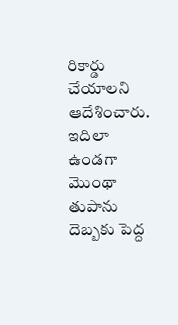రికార్డు చేయాలని ఆదేశించారు. ఇదిలా ఉండ‌గా మొంథా తుపాను దెబ్బ‌కు పెద్ద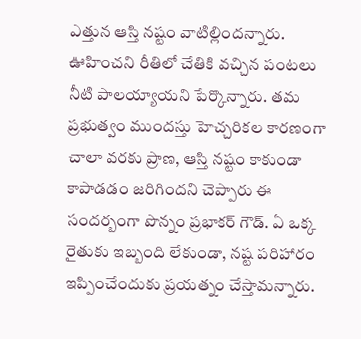ఎత్తున ఆస్తి న‌ష్టం వాటిల్లింద‌న్నారు. ఊహించ‌ని రీతిలో చేతికి వ‌చ్చిన పంట‌లు నీటి పాల‌య్యాయ‌ని పేర్కొన్నారు. త‌మ ప్ర‌భుత్వం ముంద‌స్తు హెచ్చ‌రిక‌ల కార‌ణంగా చాలా వ‌ర‌కు ప్రాణ‌, ఆస్తి న‌ష్టం కాకుండా కాపాడ‌డం జ‌రిగింద‌ని చెప్పారు ఈ సంద‌ర్బంగా పొన్నం ప్ర‌భాక‌ర్ గౌడ్. ఏ ఒక్క రైతుకు ఇబ్బంది లేకుండా, న‌ష్ట ప‌రిహారం ఇప్పించేందుకు ప్ర‌య‌త్నం చేస్తామ‌న్నారు.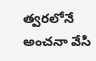త్వ‌ర‌లోనే అంచ‌నా వేసి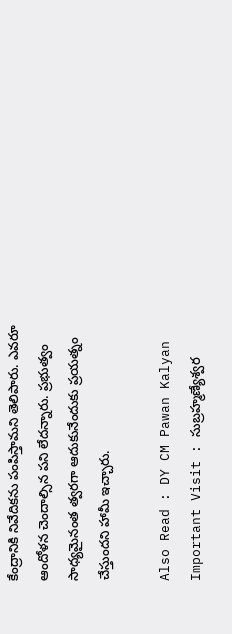కేంద్రానికి నివేదిక‌ను పంపిస్తామ‌ని తెలిపారు. ఎవ‌రూ ఆందోళ‌న చెందాల్సిన ప‌ని లేద‌న్నారు. ప్ర‌భుత్వం సాధ్య‌మైనంత త్వ‌ర‌గా ఆదుకునేందుకు ప్ర‌య‌త్నం చేస్తుంద‌ని హామీ ఇచ్చారు.

Also Read : DY CM Pawan Kalyan Important Visit : సుబ్రహ్మణ్యేశ్వర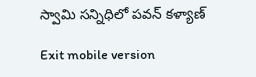స్వామి స‌న్నిధిలో ప‌వ‌న్ క‌ళ్యాణ్‌

Exit mobile version